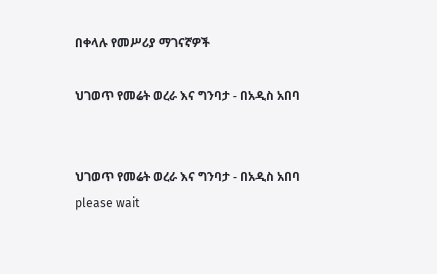በቀላሉ የመሥሪያ ማገናኛዎች

ህገወጥ የመሬት ወረራ እና ግንባታ - በአዲስ አበባ


ህገወጥ የመሬት ወረራ እና ግንባታ - በአዲስ አበባ
please wait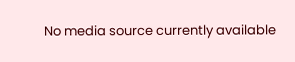No media source currently available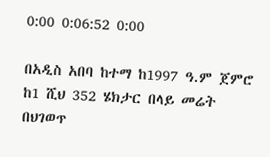0:00 0:06:52 0:00

በአዲስ አበባ ከተማ ከ1997 ዓ.ም ጀምሮ ከ1 ሺህ 352 ሄክታር በላይ መሬት በህገወጥ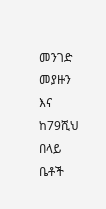መንገድ መያዙን እና ከ79ሺህ በላይ ቤቶች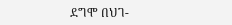ደግሞ በህገ-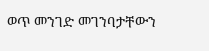ወጥ መንገድ መገንባታቸውን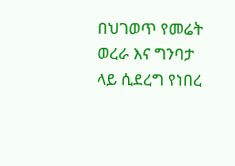በህገወጥ የመሬት ወረራ እና ግንባታ ላይ ሲደረግ የነበረ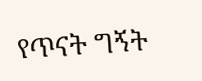የጥናት ግኝት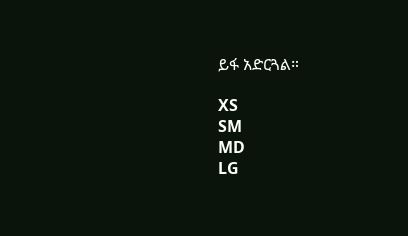ይፋ አድርጓል።

XS
SM
MD
LG